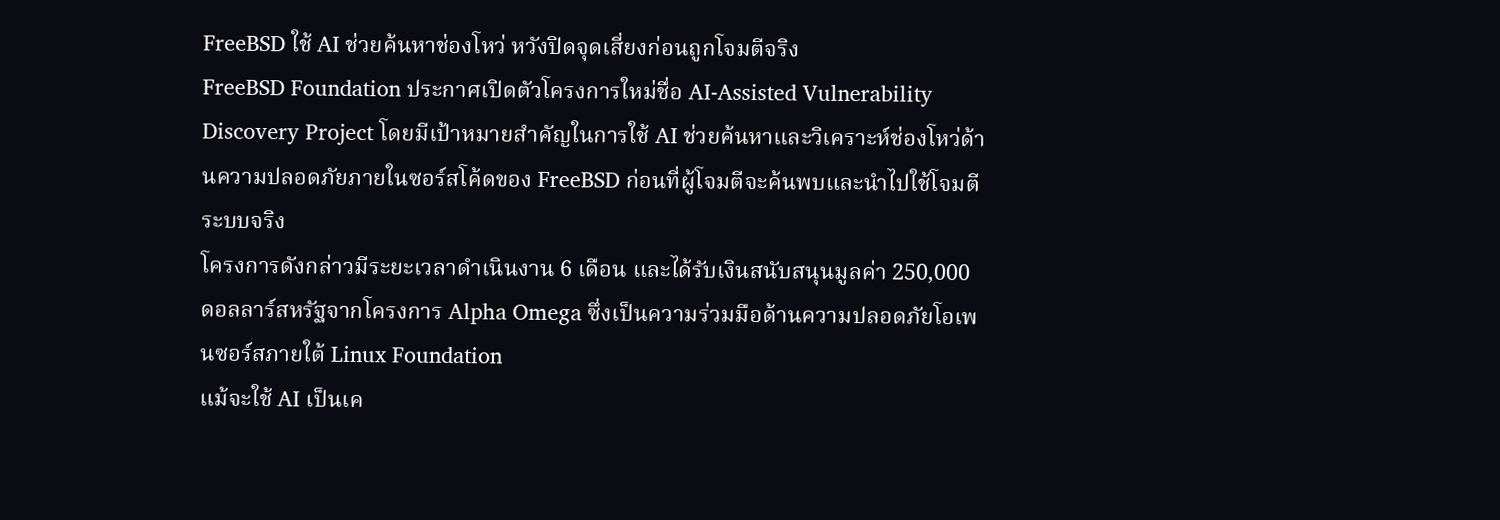FreeBSD ใช้ AI ช่วยค้นหาช่องโหว่ หวังปิดจุดเสี่ยงก่อนถูกโจมตีจริง
FreeBSD Foundation ประกาศเปิดตัวโครงการใหม่ชื่อ AI-Assisted Vulnerability Discovery Project โดยมีเป้าหมายสำคัญในการใช้ AI ช่วยค้นหาและวิเคราะห์ช่องโหว่ด้านความปลอดภัยภายในซอร์สโค้ดของ FreeBSD ก่อนที่ผู้โจมตีจะค้นพบและนำไปใช้โจมตีระบบจริง
โครงการดังกล่าวมีระยะเวลาดำเนินงาน 6 เดือน และได้รับเงินสนับสนุนมูลค่า 250,000 ดอลลาร์สหรัฐจากโครงการ Alpha Omega ซึ่งเป็นความร่วมมือด้านความปลอดภัยโอเพนซอร์สภายใต้ Linux Foundation
แม้จะใช้ AI เป็นเค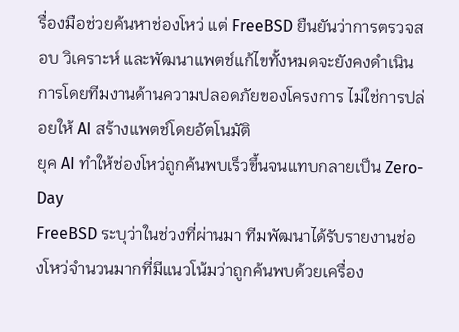รื่องมือช่วยค้นหาช่องโหว่ แต่ FreeBSD ยืนยันว่าการตรวจสอบ วิเคราะห์ และพัฒนาแพตช์แก้ไขทั้งหมดจะยังคงดำเนินการโดยทีมงานด้านความปลอดภัยของโครงการ ไม่ใช่การปล่อยให้ AI สร้างแพตช์โดยอัตโนมัติ
ยุค AI ทำให้ช่องโหว่ถูกค้นพบเร็วขึ้นจนแทบกลายเป็น Zero-Day
FreeBSD ระบุว่าในช่วงที่ผ่านมา ทีมพัฒนาได้รับรายงานช่องโหว่จำนวนมากที่มีแนวโน้มว่าถูกค้นพบด้วยเครื่อง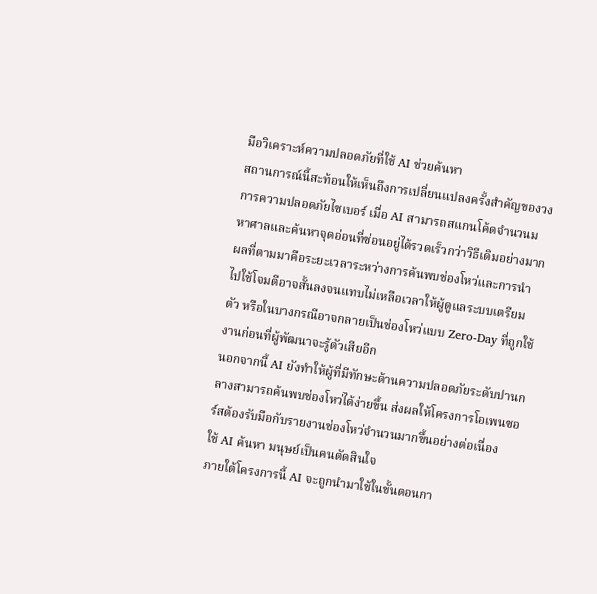มือวิเคราะห์ความปลอดภัยที่ใช้ AI ช่วยค้นหา
สถานการณ์นี้สะท้อนให้เห็นถึงการเปลี่ยนแปลงครั้งสำคัญของวงการความปลอดภัยไซเบอร์ เมื่อ AI สามารถสแกนโค้ดจำนวนมหาศาลและค้นหาจุดอ่อนที่ซ่อนอยู่ได้รวดเร็วกว่าวิธีเดิมอย่างมาก
ผลที่ตามมาคือระยะเวลาระหว่างการค้นพบช่องโหว่และการนำไปใช้โจมตีอาจสั้นลงจนแทบไม่เหลือเวลาให้ผู้ดูแลระบบเตรียมตัว หรือในบางกรณีอาจกลายเป็นช่องโหว่แบบ Zero-Day ที่ถูกใช้งานก่อนที่ผู้พัฒนาจะรู้ตัวเสียอีก
นอกจากนี้ AI ยังทำให้ผู้ที่มีทักษะด้านความปลอดภัยระดับปานกลางสามารถค้นพบช่องโหว่ได้ง่ายขึ้น ส่งผลให้โครงการโอเพนซอร์สต้องรับมือกับรายงานช่องโหว่จำนวนมากขึ้นอย่างต่อเนื่อง
ใช้ AI ค้นหา มนุษย์เป็นคนตัดสินใจ
ภายใต้โครงการนี้ AI จะถูกนำมาใช้ในขั้นตอนกา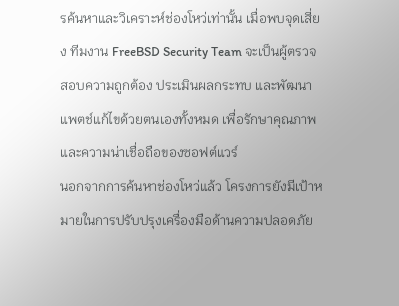รค้นหาและวิเคราะห์ช่องโหว่เท่านั้น เมื่อพบจุดเสี่ยง ทีมงาน FreeBSD Security Team จะเป็นผู้ตรวจสอบความถูกต้อง ประเมินผลกระทบ และพัฒนาแพตช์แก้ไขด้วยตนเองทั้งหมด เพื่อรักษาคุณภาพและความน่าเชื่อถือของซอฟต์แวร์
นอกจากการค้นหาช่องโหว่แล้ว โครงการยังมีเป้าหมายในการปรับปรุงเครื่องมือด้านความปลอดภัย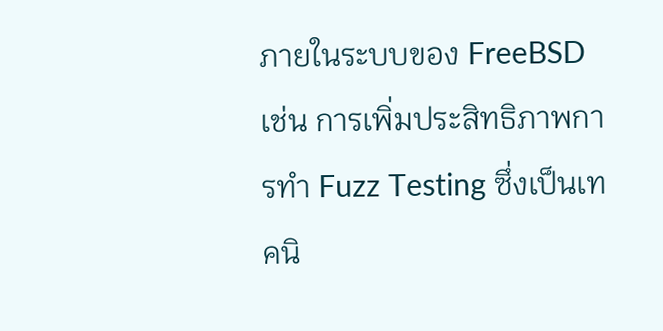ภายในระบบของ FreeBSD เช่น การเพิ่มประสิทธิภาพการทำ Fuzz Testing ซึ่งเป็นเทคนิ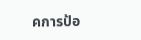คการป้อ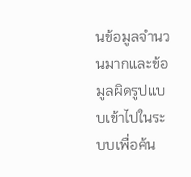นข้อมูลจำนวนมากและข้อมูลผิดรูปแบบเข้าไปในระบบเพื่อค้น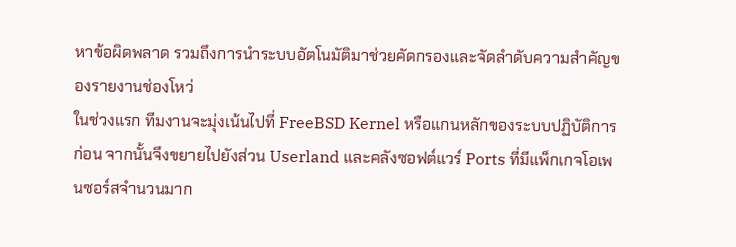หาข้อผิดพลาด รวมถึงการนำระบบอัตโนมัติมาช่วยคัดกรองและจัดลำดับความสำคัญของรายงานช่องโหว่
ในช่วงแรก ทีมงานจะมุ่งเน้นไปที่ FreeBSD Kernel หรือแกนหลักของระบบปฏิบัติการก่อน จากนั้นจึงขยายไปยังส่วน Userland และคลังซอฟต์แวร์ Ports ที่มีแพ็กเกจโอเพนซอร์สจำนวนมาก